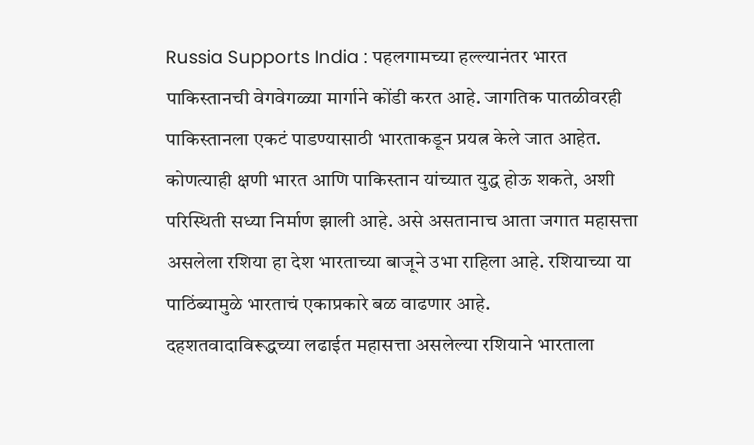Russia Supports India : पहलगामच्या हल्ल्यानंतर भारत पाकिस्तानची वेगवेगळ्या मार्गाने कोंडी करत आहे. जागतिक पातळीवरही पाकिस्तानला एकटं पाडण्यासाठी भारताकडून प्रयत्न केले जात आहेत. कोणत्याही क्षणी भारत आणि पाकिस्तान यांच्यात युद्ध होऊ शकते, अशी परिस्थिती सध्या निर्माण झाली आहे. असे असतानाच आता जगात महासत्ता असलेला रशिया हा देश भारताच्या बाजूने उभा राहिला आहे. रशियाच्या या पाठिंब्यामुळे भारताचं एकाप्रकारे बळ वाढणार आहे.
दहशतवादाविरूद्धच्या लढाईत महासत्ता असलेल्या रशियाने भारताला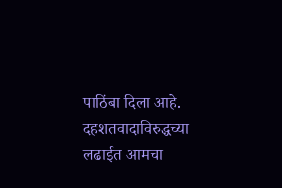पाठिंबा दिला आहे. दहशतवादाविरुद्धच्या लढाईत आमचा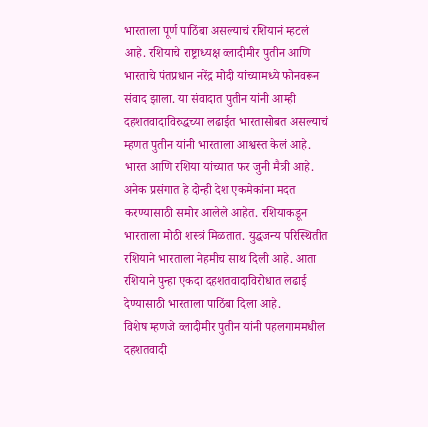भारताला पूर्ण पाठिंबा असल्याचं रशियानं म्हटलं आहे. रशियाचे राष्ट्राध्यक्ष व्लादीमीर पुतीन आणि भारताचे पंतप्रधान नरेंद्र मोदी यांच्यामध्ये फोनवरून संवाद झाला. या संवादात पुतीन यांनी आम्ही दहशतवादाविरुद्धच्या लढाईत भारतासोबत असल्याचं म्हणत पुतीन यांनी भारताला आश्वस्त केलं आहे.
भारत आणि रशिया यांच्यात फर जुनी मैत्री आहे. अनेक प्रसंगात हे दोन्ही देश एकमेकांना मदत करण्यासाठी समोर आलेले आहेत. रशियाकडून भारताला मोठी शस्त्रं मिळतात. युद्धजन्य परिस्थितीत रशियाने भारताला नेहमीच साथ दिली आहे. आता रशियाने पुन्हा एकदा दहशतवादाविरोधात लढाई देण्यासाठी भारताला पाठिंबा दिला आहे.
विशेष म्हणजे व्लादीमीर पुतीन यांनी पहलगाममधील दहशतवादी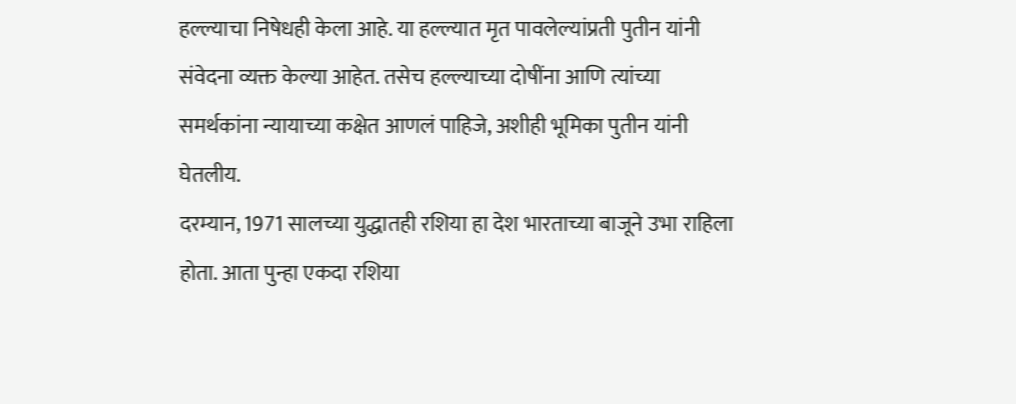हल्ल्याचा निषेधही केला आहे. या हल्ल्यात मृत पावलेल्यांप्रती पुतीन यांनी संवेदना व्यक्त केल्या आहेत. तसेच हल्ल्याच्या दोषींना आणि त्यांच्या समर्थकांना न्यायाच्या कक्षेत आणलं पाहिजे, अशीही भूमिका पुतीन यांनी घेतलीय.
दरम्यान, 1971 सालच्या युद्धातही रशिया हा देश भारताच्या बाजूने उभा राहिला होता. आता पुन्हा एकदा रशिया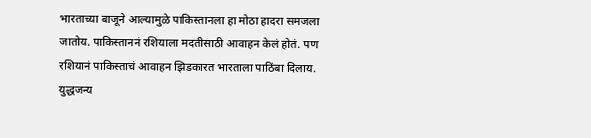भारताच्या बाजूने आल्यामुळे पाकिस्तानला हा मोठा हादरा समजला जातोय. पाकिस्ताननं रशियाला मदतीसाठी आवाहन केलं होतं. पण रशियानं पाकिस्ताचं आवाहन झिडकारत भारताला पाठिंबा दिलाय. युद्धजन्य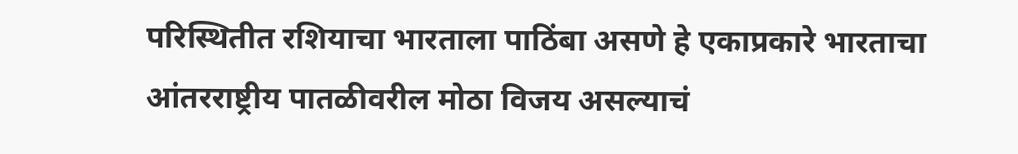परिस्थितीत रशियाचा भारताला पाठिंबा असणे हे एकाप्रकारे भारताचा आंतरराष्ट्रीय पातळीवरील मोठा विजय असल्याचं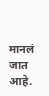मानलं जात आहे.